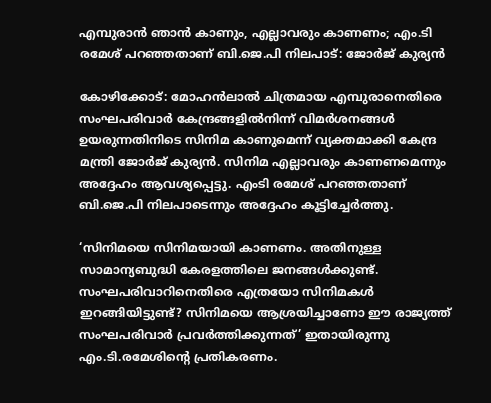എമ്പുരാൻ ഞാൻ കാണും, എല്ലാവരും കാണണം; എം.ടി രമേശ് പറഞ്ഞതാണ് ബി.ജെ.പി നിലപാട്: ജോർജ് കുര്യൻ

കോഴിക്കോട്: മോഹന്‍ലാല്‍ ചിത്രമായ എമ്പുരാനെതിരെ സംഘപരിവാര്‍ കേന്ദ്രങ്ങളില്‍നിന്ന് വിമര്‍ശനങ്ങള്‍ ഉയരുന്നതിനിടെ സിനിമ കാണുമെന്ന് വ്യക്തമാക്കി കേന്ദ്ര മന്ത്രി ജോര്‍ജ് കുര്യന്‍. സിനിമ എല്ലാവരും കാണണമെന്നും അദ്ദേഹം ആവശ്യപ്പെട്ടു. എംടി രമേശ് പറഞ്ഞതാണ് ബി.ജെ.പി നിലപാടെന്നും അദ്ദേഹം കൂട്ടിച്ചേര്‍ത്തു.

‘സിനിമയെ സിനിമയായി കാണണം. അതിനുള്ള സാമാന്യബുദ്ധി കേരളത്തിലെ ജനങ്ങള്‍ക്കുണ്ട്. സംഘപരിവാറിനെതിരെ എത്രയോ സിനിമകള്‍ ഇറങ്ങിയിട്ടുണ്ട്? സിനിമയെ ആശ്രയിച്ചാണോ ഈ രാജ്യത്ത് സംഘപരിവാര്‍ പ്രവര്‍ത്തിക്കുന്നത്’ ഇതായിരുന്നു എം.ടി.രമേശിന്റെ പ്രതികരണം.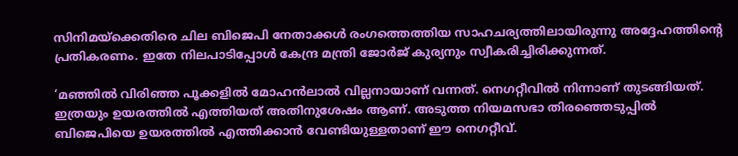സിനിമയ്‌ക്കെതിരെ ചില ബിജെപി നേതാക്കള്‍ രംഗത്തെത്തിയ സാഹചര്യത്തിലായിരുന്നു അദ്ദേഹത്തിന്റെ പ്രതികരണം. ഇതേ നിലപാടിപ്പോള്‍ കേന്ദ്ര മന്ത്രി ജോര്‍ജ് കുര്യനും സ്വീകരിച്ചിരിക്കുന്നത്.

‘മഞ്ഞില്‍ വിരിഞ്ഞ പൂക്കളില്‍ മോഹന്‍ലാല്‍ വില്ലനായാണ് വന്നത്. നെഗറ്റീവില്‍ നിന്നാണ് തുടങ്ങിയത്. ഇത്രയും ഉയരത്തില്‍ എത്തിയത് അതിനുശേഷം ആണ്. അടുത്ത നിയമസഭാ തിരഞ്ഞെടുപ്പില്‍ ബിജെപിയെ ഉയരത്തില്‍ എത്തിക്കാന്‍ വേണ്ടിയുള്ളതാണ് ഈ നെഗറ്റീവ്.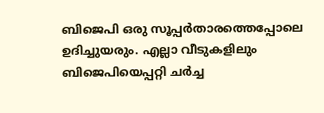ബിജെപി ഒരു സൂപ്പര്‍താരത്തെപ്പോലെ ഉദിച്ചുയരും. എല്ലാ വീടുകളിലും ബിജെപിയെപ്പറ്റി ചര്‍ച്ച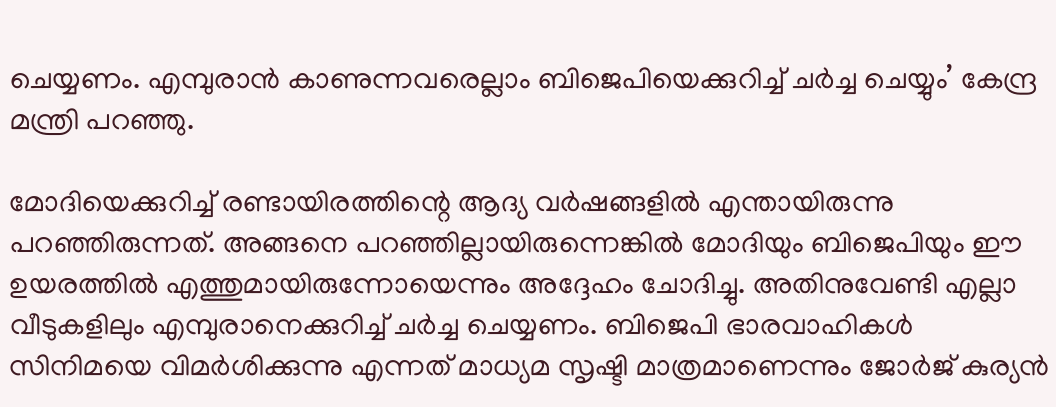ചെയ്യണം. എമ്പുരാന്‍ കാണുന്നവരെല്ലാം ബിജെപിയെക്കുറിച്ച് ചര്‍ച്ച ചെയ്യും’ കേന്ദ്ര മന്ത്രി പറഞ്ഞു.

മോദിയെക്കുറിച്ച് രണ്ടായിരത്തിന്റെ ആദ്യ വര്‍ഷങ്ങളില്‍ എന്തായിരുന്നു പറഞ്ഞിരുന്നത്. അങ്ങനെ പറഞ്ഞില്ലായിരുന്നെങ്കില്‍ മോദിയും ബിജെപിയും ഈ ഉയരത്തില്‍ എത്തുമായിരുന്നോയെന്നും അദ്ദേഹം ചോദിച്ചു. അതിനുവേണ്ടി എല്ലാ വീടുകളിലും എമ്പുരാനെക്കുറിച്ച് ചര്‍ച്ച ചെയ്യണം. ബിജെപി ഭാരവാഹികള്‍ സിനിമയെ വിമര്‍ശിക്കുന്നു എന്നത് മാധ്യമ സൃഷ്ടി മാത്രമാണെന്നും ജോര്‍ജ് കുര്യന്‍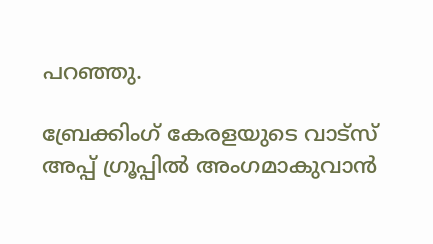പറഞ്ഞു.

ബ്രേക്കിംഗ് കേരളയുടെ വാട്സ് അപ്പ് ഗ്രൂപ്പിൽ അംഗമാകുവാൻ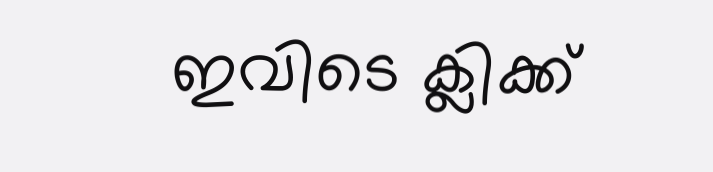ഇവിടെ ക്ലിക്ക്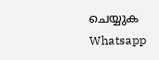ചെയ്യുക Whatsapp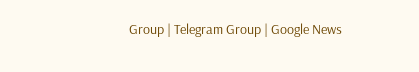Group | Telegram Group | Google News